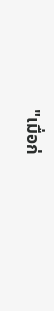"เมื่อก่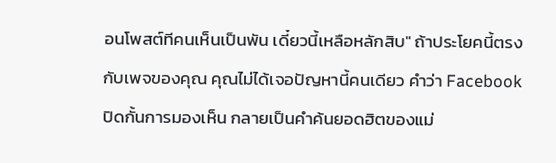อนโพสต์ทีคนเห็นเป็นพัน เดี๋ยวนี้เหลือหลักสิบ" ถ้าประโยคนี้ตรงกับเพจของคุณ คุณไม่ได้เจอปัญหานี้คนเดียว คำว่า Facebook ปิดกั้นการมองเห็น กลายเป็นคำค้นยอดฮิตของแม่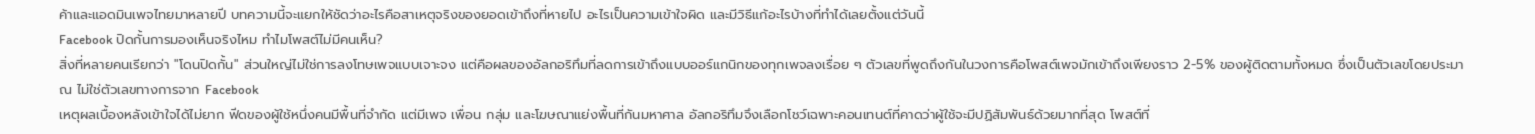ค้าและแอดมินเพจไทยมาหลายปี บทความนี้จะแยกให้ชัดว่าอะไรคือสาเหตุจริงของยอดเข้าถึงที่หายไป อะไรเป็นความเข้าใจผิด และมีวิธีแก้อะไรบ้างที่ทำได้เลยตั้งแต่วันนี้
Facebook ปิดกั้นการมองเห็นจริงไหม ทำไมโพสต์ไม่มีคนเห็น?
สิ่งที่หลายคนเรียกว่า "โดนปิดกั้น" ส่วนใหญ่ไม่ใช่การลงโทษเพจแบบเจาะจง แต่คือผลของอัลกอริทึมที่ลดการเข้าถึงแบบออร์แกนิกของทุกเพจลงเรื่อย ๆ ตัวเลขที่พูดถึงกันในวงการคือโพสต์เพจมักเข้าถึงเพียงราว 2-5% ของผู้ติดตามทั้งหมด ซึ่งเป็นตัวเลขโดยประมาณ ไม่ใช่ตัวเลขทางการจาก Facebook
เหตุผลเบื้องหลังเข้าใจได้ไม่ยาก ฟีดของผู้ใช้หนึ่งคนมีพื้นที่จำกัด แต่มีเพจ เพื่อน กลุ่ม และโฆษณาแย่งพื้นที่กันมหาศาล อัลกอริทึมจึงเลือกโชว์เฉพาะคอนเทนต์ที่คาดว่าผู้ใช้จะมีปฏิสัมพันธ์ด้วยมากที่สุด โพสต์ที่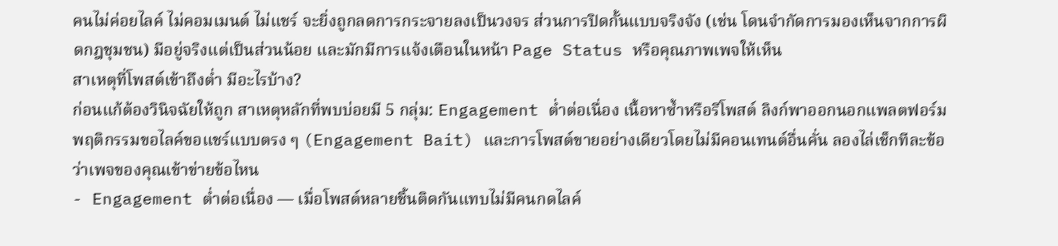คนไม่ค่อยไลค์ ไม่คอมเมนต์ ไม่แชร์ จะยิ่งถูกลดการกระจายลงเป็นวงจร ส่วนการปิดกั้นแบบจริงจัง (เช่น โดนจำกัดการมองเห็นจากการผิดกฎชุมชน) มีอยู่จริงแต่เป็นส่วนน้อย และมักมีการแจ้งเตือนในหน้า Page Status หรือคุณภาพเพจให้เห็น
สาเหตุที่โพสต์เข้าถึงต่ำ มีอะไรบ้าง?
ก่อนแก้ต้องวินิจฉัยให้ถูก สาเหตุหลักที่พบบ่อยมี 5 กลุ่ม: Engagement ต่ำต่อเนื่อง เนื้อหาซ้ำหรือรีโพสต์ ลิงก์พาออกนอกแพลตฟอร์ม พฤติกรรมขอไลค์ขอแชร์แบบตรง ๆ (Engagement Bait) และการโพสต์ขายอย่างเดียวโดยไม่มีคอนเทนต์อื่นคั่น ลองไล่เช็กทีละข้อว่าเพจของคุณเข้าข่ายข้อไหน
- Engagement ต่ำต่อเนื่อง — เมื่อโพสต์หลายชิ้นติดกันแทบไม่มีคนกดไลค์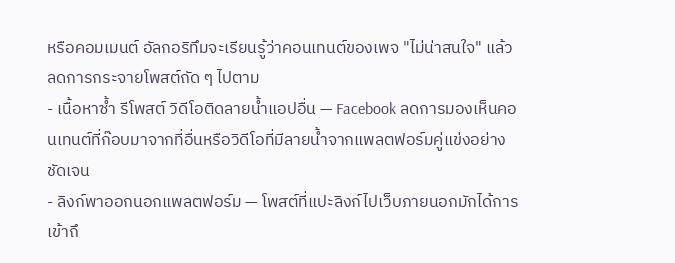หรือคอมเมนต์ อัลกอริทึมจะเรียนรู้ว่าคอนเทนต์ของเพจ "ไม่น่าสนใจ" แล้วลดการกระจายโพสต์ถัด ๆ ไปตาม
- เนื้อหาซ้ำ รีโพสต์ วิดีโอติดลายน้ำแอปอื่น — Facebook ลดการมองเห็นคอนเทนต์ที่ก๊อบมาจากที่อื่นหรือวิดีโอที่มีลายน้ำจากแพลตฟอร์มคู่แข่งอย่างชัดเจน
- ลิงก์พาออกนอกแพลตฟอร์ม — โพสต์ที่แปะลิงก์ไปเว็บภายนอกมักได้การเข้าถึ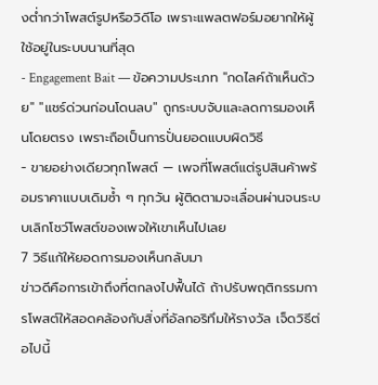งต่ำกว่าโพสต์รูปหรือวิดีโอ เพราะแพลตฟอร์มอยากให้ผู้ใช้อยู่ในระบบนานที่สุด
- Engagement Bait — ข้อความประเภท "กดไลค์ถ้าเห็นด้วย" "แชร์ด่วนก่อนโดนลบ" ถูกระบบจับและลดการมองเห็นโดยตรง เพราะถือเป็นการปั่นยอดแบบผิดวิธี
- ขายอย่างเดียวทุกโพสต์ — เพจที่โพสต์แต่รูปสินค้าพร้อมราคาแบบเดิมซ้ำ ๆ ทุกวัน ผู้ติดตามจะเลื่อนผ่านจนระบบเลิกโชว์โพสต์ของเพจให้เขาเห็นไปเลย
7 วิธีแก้ให้ยอดการมองเห็นกลับมา
ข่าวดีคือการเข้าถึงที่ตกลงไปฟื้นได้ ถ้าปรับพฤติกรรมการโพสต์ให้สอดคล้องกับสิ่งที่อัลกอริทึมให้รางวัล เจ็ดวิธีต่อไปนี้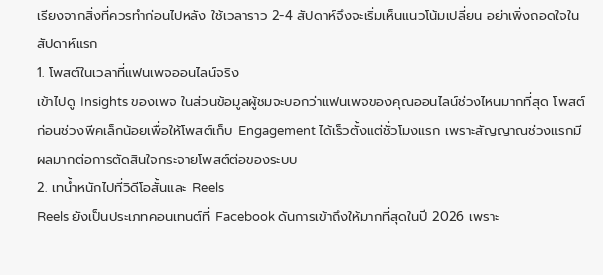เรียงจากสิ่งที่ควรทำก่อนไปหลัง ใช้เวลาราว 2-4 สัปดาห์จึงจะเริ่มเห็นแนวโน้มเปลี่ยน อย่าเพิ่งถอดใจในสัปดาห์แรก
1. โพสต์ในเวลาที่แฟนเพจออนไลน์จริง
เข้าไปดู Insights ของเพจ ในส่วนข้อมูลผู้ชมจะบอกว่าแฟนเพจของคุณออนไลน์ช่วงไหนมากที่สุด โพสต์ก่อนช่วงพีคเล็กน้อยเพื่อให้โพสต์เก็บ Engagement ได้เร็วตั้งแต่ชั่วโมงแรก เพราะสัญญาณช่วงแรกมีผลมากต่อการตัดสินใจกระจายโพสต์ต่อของระบบ
2. เทน้ำหนักไปที่วิดีโอสั้นและ Reels
Reels ยังเป็นประเภทคอนเทนต์ที่ Facebook ดันการเข้าถึงให้มากที่สุดในปี 2026 เพราะ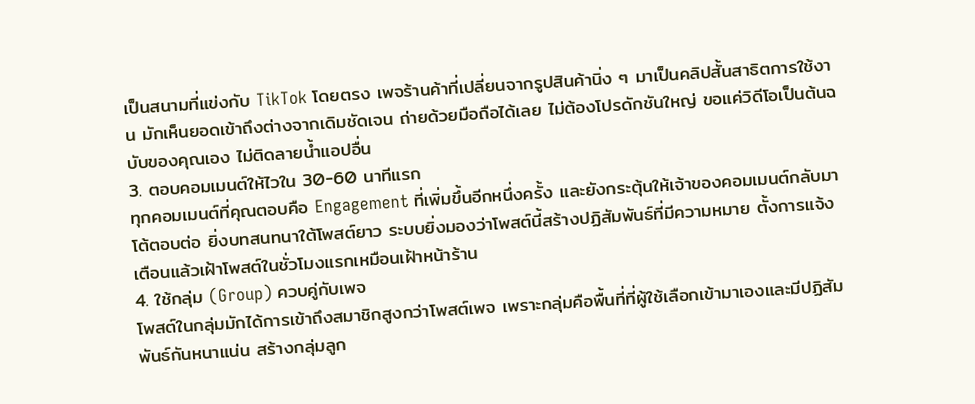เป็นสนามที่แข่งกับ TikTok โดยตรง เพจร้านค้าที่เปลี่ยนจากรูปสินค้านิ่ง ๆ มาเป็นคลิปสั้นสาธิตการใช้งาน มักเห็นยอดเข้าถึงต่างจากเดิมชัดเจน ถ่ายด้วยมือถือได้เลย ไม่ต้องโปรดักชันใหญ่ ขอแค่วิดีโอเป็นต้นฉบับของคุณเอง ไม่ติดลายน้ำแอปอื่น
3. ตอบคอมเมนต์ให้ไวใน 30-60 นาทีแรก
ทุกคอมเมนต์ที่คุณตอบคือ Engagement ที่เพิ่มขึ้นอีกหนึ่งครั้ง และยังกระตุ้นให้เจ้าของคอมเมนต์กลับมาโต้ตอบต่อ ยิ่งบทสนทนาใต้โพสต์ยาว ระบบยิ่งมองว่าโพสต์นี้สร้างปฏิสัมพันธ์ที่มีความหมาย ตั้งการแจ้งเตือนแล้วเฝ้าโพสต์ในชั่วโมงแรกเหมือนเฝ้าหน้าร้าน
4. ใช้กลุ่ม (Group) ควบคู่กับเพจ
โพสต์ในกลุ่มมักได้การเข้าถึงสมาชิกสูงกว่าโพสต์เพจ เพราะกลุ่มคือพื้นที่ที่ผู้ใช้เลือกเข้ามาเองและมีปฏิสัมพันธ์กันหนาแน่น สร้างกลุ่มลูก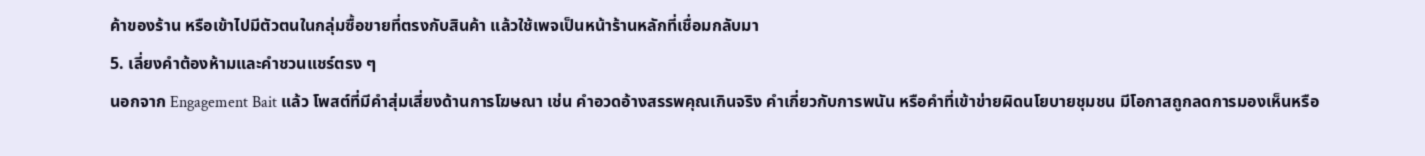ค้าของร้าน หรือเข้าไปมีตัวตนในกลุ่มซื้อขายที่ตรงกับสินค้า แล้วใช้เพจเป็นหน้าร้านหลักที่เชื่อมกลับมา
5. เลี่ยงคำต้องห้ามและคำชวนแชร์ตรง ๆ
นอกจาก Engagement Bait แล้ว โพสต์ที่มีคำสุ่มเสี่ยงด้านการโฆษณา เช่น คำอวดอ้างสรรพคุณเกินจริง คำเกี่ยวกับการพนัน หรือคำที่เข้าข่ายผิดนโยบายชุมชน มีโอกาสถูกลดการมองเห็นหรือ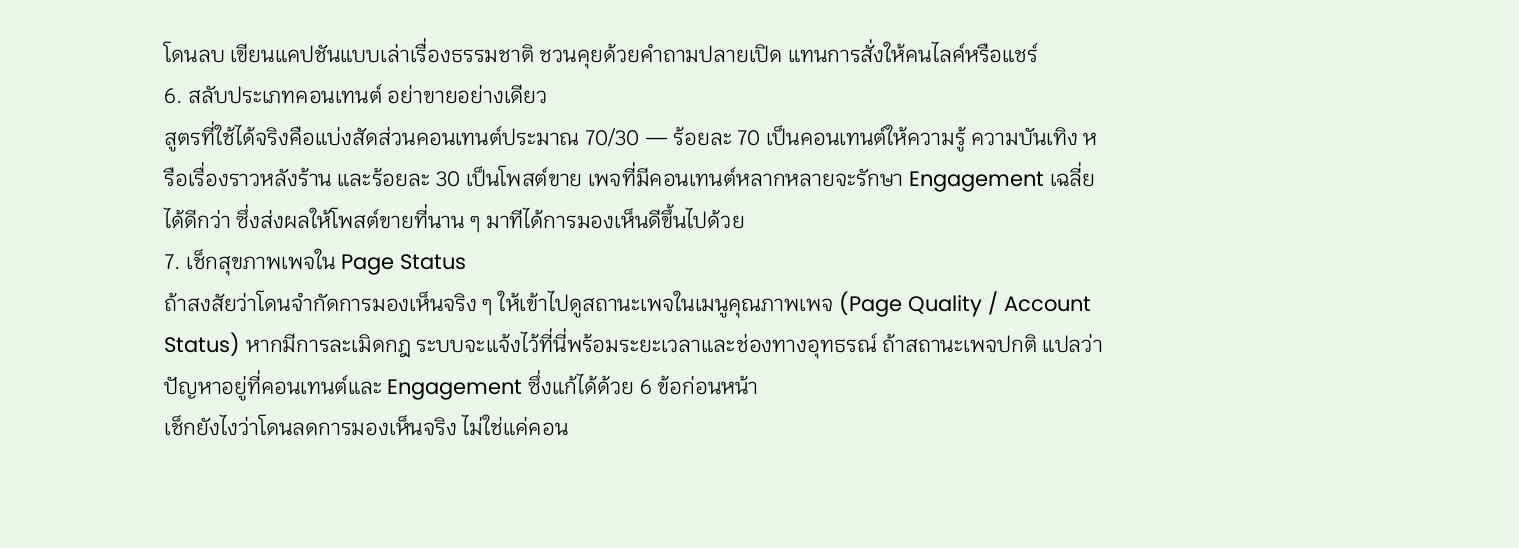โดนลบ เขียนแคปชันแบบเล่าเรื่องธรรมชาติ ชวนคุยด้วยคำถามปลายเปิด แทนการสั่งให้คนไลค์หรือแชร์
6. สลับประเภทคอนเทนต์ อย่าขายอย่างเดียว
สูตรที่ใช้ได้จริงคือแบ่งสัดส่วนคอนเทนต์ประมาณ 70/30 — ร้อยละ 70 เป็นคอนเทนต์ให้ความรู้ ความบันเทิง หรือเรื่องราวหลังร้าน และร้อยละ 30 เป็นโพสต์ขาย เพจที่มีคอนเทนต์หลากหลายจะรักษา Engagement เฉลี่ยได้ดีกว่า ซึ่งส่งผลให้โพสต์ขายที่นาน ๆ มาทีได้การมองเห็นดีขึ้นไปด้วย
7. เช็กสุขภาพเพจใน Page Status
ถ้าสงสัยว่าโดนจำกัดการมองเห็นจริง ๆ ให้เข้าไปดูสถานะเพจในเมนูคุณภาพเพจ (Page Quality / Account Status) หากมีการละเมิดกฎ ระบบจะแจ้งไว้ที่นี่พร้อมระยะเวลาและช่องทางอุทธรณ์ ถ้าสถานะเพจปกติ แปลว่าปัญหาอยู่ที่คอนเทนต์และ Engagement ซึ่งแก้ได้ด้วย 6 ข้อก่อนหน้า
เช็กยังไงว่าโดนลดการมองเห็นจริง ไม่ใช่แค่คอน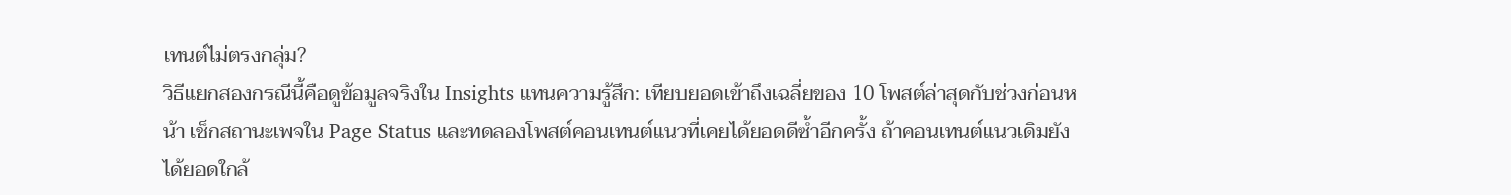เทนต์ไม่ตรงกลุ่ม?
วิธีแยกสองกรณีนี้คือดูข้อมูลจริงใน Insights แทนความรู้สึก: เทียบยอดเข้าถึงเฉลี่ยของ 10 โพสต์ล่าสุดกับช่วงก่อนหน้า เช็กสถานะเพจใน Page Status และทดลองโพสต์คอนเทนต์แนวที่เคยได้ยอดดีซ้ำอีกครั้ง ถ้าคอนเทนต์แนวเดิมยังได้ยอดใกล้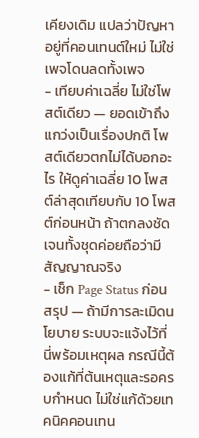เคียงเดิม แปลว่าปัญหาอยู่ที่คอนเทนต์ใหม่ ไม่ใช่เพจโดนลดทั้งเพจ
- เทียบค่าเฉลี่ย ไม่ใช่โพสต์เดียว — ยอดเข้าถึงแกว่งเป็นเรื่องปกติ โพสต์เดียวตกไม่ได้บอกอะไร ให้ดูค่าเฉลี่ย 10 โพสต์ล่าสุดเทียบกับ 10 โพสต์ก่อนหน้า ถ้าตกลงชัดเจนทั้งชุดค่อยถือว่ามีสัญญาณจริง
- เช็ก Page Status ก่อนสรุป — ถ้ามีการละเมิดนโยบาย ระบบจะแจ้งไว้ที่นี่พร้อมเหตุผล กรณีนี้ต้องแก้ที่ต้นเหตุและรอครบกำหนด ไม่ใช่แก้ด้วยเทคนิคคอนเทน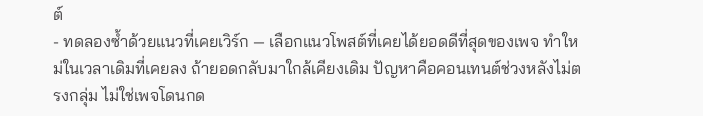ต์
- ทดลองซ้ำด้วยแนวที่เคยเวิร์ก — เลือกแนวโพสต์ที่เคยได้ยอดดีที่สุดของเพจ ทำใหม่ในเวลาเดิมที่เคยลง ถ้ายอดกลับมาใกล้เคียงเดิม ปัญหาคือคอนเทนต์ช่วงหลังไม่ตรงกลุ่ม ไม่ใช่เพจโดนกด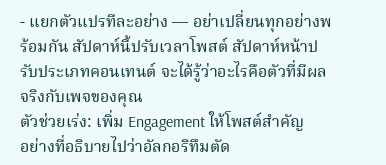- แยกตัวแปรทีละอย่าง — อย่าเปลี่ยนทุกอย่างพร้อมกัน สัปดาห์นี้ปรับเวลาโพสต์ สัปดาห์หน้าปรับประเภทคอนเทนต์ จะได้รู้ว่าอะไรคือตัวที่มีผลจริงกับเพจของคุณ
ตัวช่วยเร่ง: เพิ่ม Engagement ให้โพสต์สำคัญ
อย่างที่อธิบายไปว่าอัลกอริทึมตัด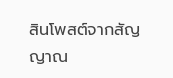สินโพสต์จากสัญญาณ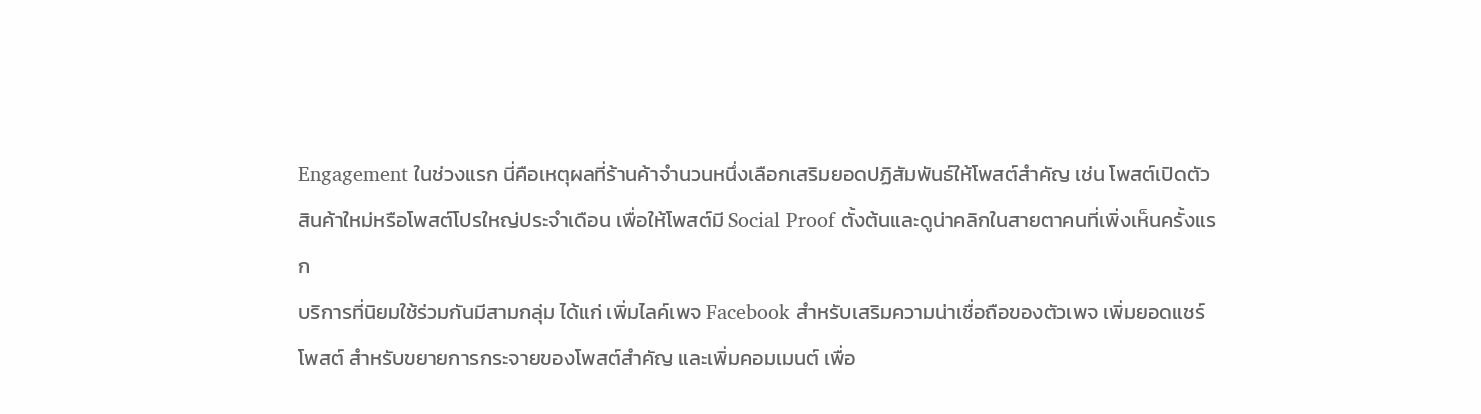Engagement ในช่วงแรก นี่คือเหตุผลที่ร้านค้าจำนวนหนึ่งเลือกเสริมยอดปฏิสัมพันธ์ให้โพสต์สำคัญ เช่น โพสต์เปิดตัวสินค้าใหม่หรือโพสต์โปรใหญ่ประจำเดือน เพื่อให้โพสต์มี Social Proof ตั้งต้นและดูน่าคลิกในสายตาคนที่เพิ่งเห็นครั้งแรก
บริการที่นิยมใช้ร่วมกันมีสามกลุ่ม ได้แก่ เพิ่มไลค์เพจ Facebook สำหรับเสริมความน่าเชื่อถือของตัวเพจ เพิ่มยอดแชร์โพสต์ สำหรับขยายการกระจายของโพสต์สำคัญ และเพิ่มคอมเมนต์ เพื่อ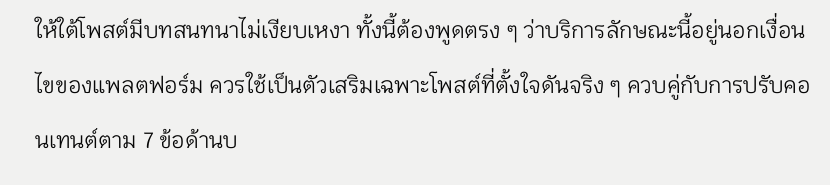ให้ใต้โพสต์มีบทสนทนาไม่เงียบเหงา ทั้งนี้ต้องพูดตรง ๆ ว่าบริการลักษณะนี้อยู่นอกเงื่อนไขของแพลตฟอร์ม ควรใช้เป็นตัวเสริมเฉพาะโพสต์ที่ตั้งใจดันจริง ๆ ควบคู่กับการปรับคอนเทนต์ตาม 7 ข้อด้านบ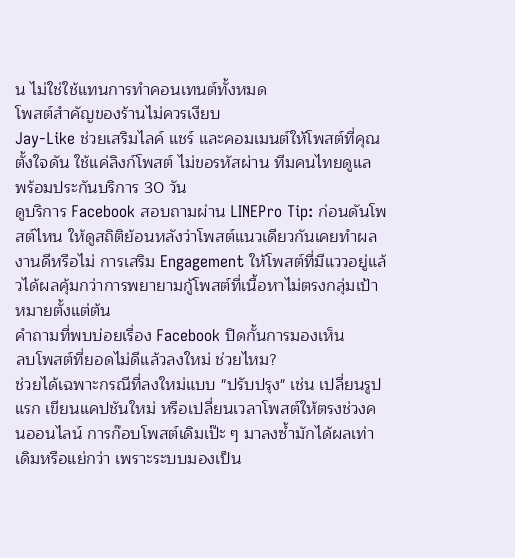น ไม่ใช่ใช้แทนการทำคอนเทนต์ทั้งหมด
โพสต์สำคัญของร้านไม่ควรเงียบ
Jay-Like ช่วยเสริมไลค์ แชร์ และคอมเมนต์ให้โพสต์ที่คุณตั้งใจดัน ใช้แค่ลิงก์โพสต์ ไม่ขอรหัสผ่าน ทีมคนไทยดูแล พร้อมประกันบริการ 30 วัน
ดูบริการ Facebook สอบถามผ่าน LINEPro Tip: ก่อนดันโพสต์ไหน ให้ดูสถิติย้อนหลังว่าโพสต์แนวเดียวกันเคยทำผลงานดีหรือไม่ การเสริม Engagement ให้โพสต์ที่มีแววอยู่แล้วได้ผลคุ้มกว่าการพยายามกู้โพสต์ที่เนื้อหาไม่ตรงกลุ่มเป้าหมายตั้งแต่ต้น
คำถามที่พบบ่อยเรื่อง Facebook ปิดกั้นการมองเห็น
ลบโพสต์ที่ยอดไม่ดีแล้วลงใหม่ ช่วยไหม?
ช่วยได้เฉพาะกรณีที่ลงใหม่แบบ "ปรับปรุง" เช่น เปลี่ยนรูปแรก เขียนแคปชันใหม่ หรือเปลี่ยนเวลาโพสต์ให้ตรงช่วงคนออนไลน์ การก๊อบโพสต์เดิมเป๊ะ ๆ มาลงซ้ำมักได้ผลเท่าเดิมหรือแย่กว่า เพราะระบบมองเป็น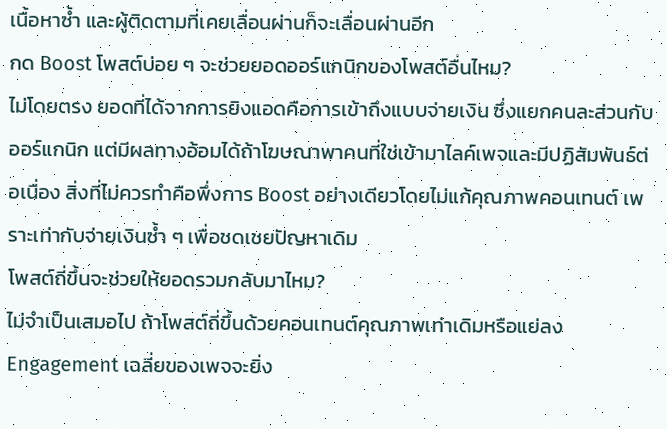เนื้อหาซ้ำ และผู้ติดตามที่เคยเลื่อนผ่านก็จะเลื่อนผ่านอีก
กด Boost โพสต์บ่อย ๆ จะช่วยยอดออร์แกนิกของโพสต์อื่นไหม?
ไม่โดยตรง ยอดที่ได้จากการยิงแอดคือการเข้าถึงแบบจ่ายเงิน ซึ่งแยกคนละส่วนกับออร์แกนิก แต่มีผลทางอ้อมได้ถ้าโฆษณาพาคนที่ใช่เข้ามาไลค์เพจและมีปฏิสัมพันธ์ต่อเนื่อง สิ่งที่ไม่ควรทำคือพึ่งการ Boost อย่างเดียวโดยไม่แก้คุณภาพคอนเทนต์ เพราะเท่ากับจ่ายเงินซ้ำ ๆ เพื่อชดเชยปัญหาเดิม
โพสต์ถี่ขึ้นจะช่วยให้ยอดรวมกลับมาไหม?
ไม่จำเป็นเสมอไป ถ้าโพสต์ถี่ขึ้นด้วยคอนเทนต์คุณภาพเท่าเดิมหรือแย่ลง Engagement เฉลี่ยของเพจจะยิ่ง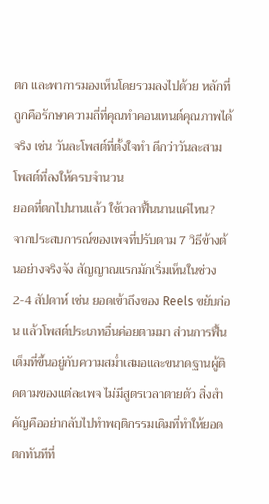ตก และพาการมองเห็นโดยรวมลงไปด้วย หลักที่ถูกคือรักษาความถี่ที่คุณทำคอนเทนต์คุณภาพได้จริง เช่น วันละโพสต์ที่ตั้งใจทำ ดีกว่าวันละสามโพสต์ที่ลงให้ครบจำนวน
ยอดที่ตกไปนานแล้ว ใช้เวลาฟื้นนานแค่ไหน?
จากประสบการณ์ของเพจที่ปรับตาม 7 วิธีข้างต้นอย่างจริงจัง สัญญาณแรกมักเริ่มเห็นในช่วง 2-4 สัปดาห์ เช่น ยอดเข้าถึงของ Reels ขยับก่อน แล้วโพสต์ประเภทอื่นค่อยตามมา ส่วนการฟื้นเต็มที่ขึ้นอยู่กับความสม่ำเสมอและขนาดฐานผู้ติดตามของแต่ละเพจ ไม่มีสูตรเวลาตายตัว สิ่งสำคัญคืออย่ากลับไปทำพฤติกรรมเดิมที่ทำให้ยอดตกทันทีที่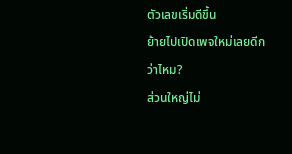ตัวเลขเริ่มดีขึ้น
ย้ายไปเปิดเพจใหม่เลยดีกว่าไหม?
ส่วนใหญ่ไม่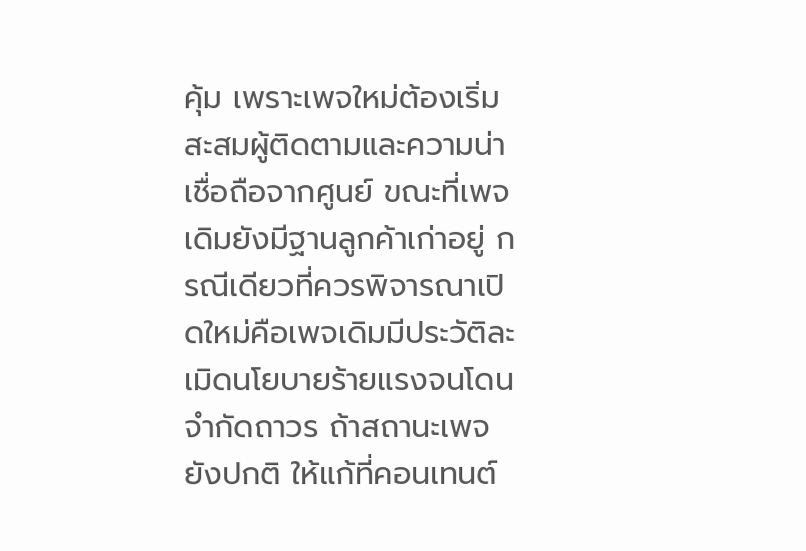คุ้ม เพราะเพจใหม่ต้องเริ่มสะสมผู้ติดตามและความน่าเชื่อถือจากศูนย์ ขณะที่เพจเดิมยังมีฐานลูกค้าเก่าอยู่ กรณีเดียวที่ควรพิจารณาเปิดใหม่คือเพจเดิมมีประวัติละเมิดนโยบายร้ายแรงจนโดนจำกัดถาวร ถ้าสถานะเพจยังปกติ ให้แก้ที่คอนเทนต์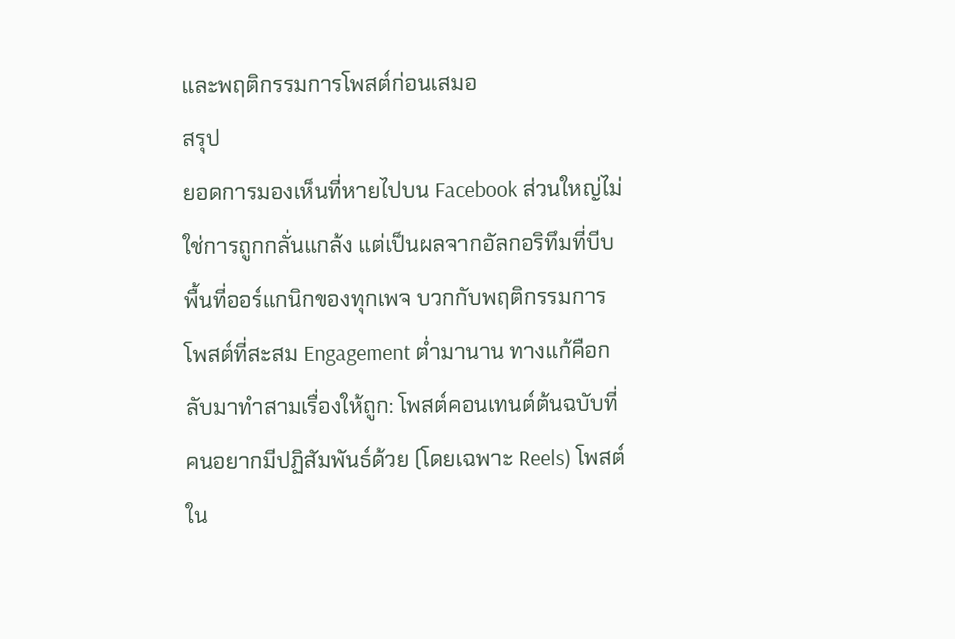และพฤติกรรมการโพสต์ก่อนเสมอ
สรุป
ยอดการมองเห็นที่หายไปบน Facebook ส่วนใหญ่ไม่ใช่การถูกกลั่นแกล้ง แต่เป็นผลจากอัลกอริทึมที่บีบพื้นที่ออร์แกนิกของทุกเพจ บวกกับพฤติกรรมการโพสต์ที่สะสม Engagement ต่ำมานาน ทางแก้คือกลับมาทำสามเรื่องให้ถูก: โพสต์คอนเทนต์ต้นฉบับที่คนอยากมีปฏิสัมพันธ์ด้วย (โดยเฉพาะ Reels) โพสต์ใน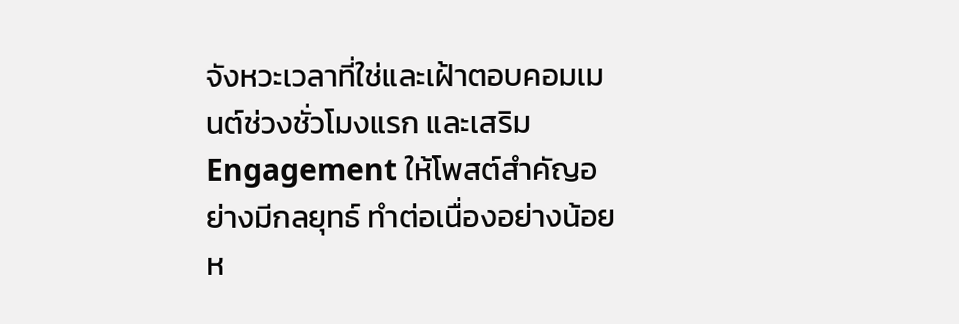จังหวะเวลาที่ใช่และเฝ้าตอบคอมเมนต์ช่วงชั่วโมงแรก และเสริม Engagement ให้โพสต์สำคัญอย่างมีกลยุทธ์ ทำต่อเนื่องอย่างน้อยห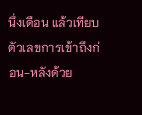นึ่งเดือน แล้วเทียบตัวเลขการเข้าถึงก่อน-หลังด้วย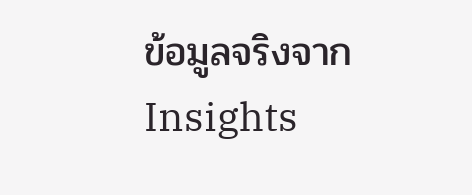ข้อมูลจริงจาก Insights